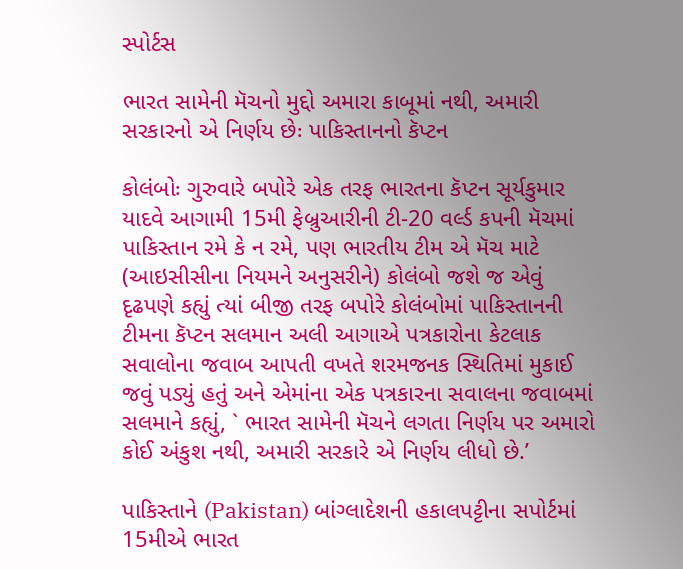સ્પોર્ટસ

ભારત સામેની મૅચનો મુદ્દો અમારા કાબૂમાં નથી, અમારી સરકારનો એ નિર્ણય છેઃ પાકિસ્તાનનો કૅપ્ટન

કોલંબોઃ ગુરુવારે બપોરે એક તરફ ભારતના કૅપ્ટન સૂર્યકુમાર યાદવે આગામી 15મી ફેબ્રુઆરીની ટી-20 વર્લ્ડ કપની મૅચમાં પાકિસ્તાન રમે કે ન રમે, પણ ભારતીય ટીમ એ મૅચ માટે (આઇસીસીના નિયમને અનુસરીને) કોલંબો જશે જ એવું દૃઢપણે કહ્યું ત્યાં બીજી તરફ બપોરે કોલંબોમાં પાકિસ્તાનની ટીમના કૅપ્ટન સલમાન અલી આગાએ પત્રકારોના કેટલાક સવાલોના જવાબ આપતી વખતે શરમજનક સ્થિતિમાં મુકાઈ જવું પડ્યું હતું અને એમાંના એક પત્રકારના સવાલના જવાબમાં સલમાને કહ્યું, ` ભારત સામેની મૅચને લગતા નિર્ણય પર અમારો કોઈ અંકુશ નથી, અમારી સરકારે એ નિર્ણય લીધો છે.’

પાકિસ્તાને (Pakistan) બાંગ્લાદેશની હકાલપટ્ટીના સપોર્ટમાં 15મીએ ભારત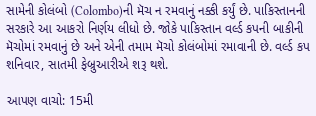સામેની કોલંબો (Colombo)ની મૅચ ન રમવાનું નક્કી કર્યું છે. પાકિસ્તાનની સરકારે આ આકરો નિર્ણય લીધો છે. જોકે પાકિસ્તાન વર્લ્ડ કપની બાકીની મૅચોમાં રમવાનું છે અને એની તમામ મૅચો કોલંબોમાં રમાવાની છે. વર્લ્ડ કપ શનિવાર, સાતમી ફેબ્રુઆરીએ શરૂ થશે.

આપણ વાચો: 15મી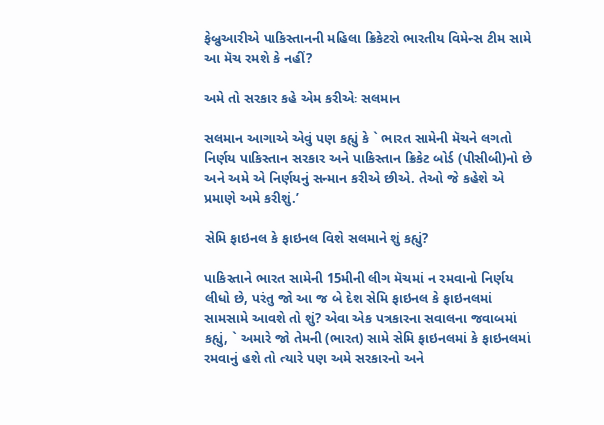ફેબ્રુઆરીએ પાકિસ્તાનની મહિલા ક્રિકેટરો ભારતીય વિમેન્સ ટીમ સામે આ મૅચ રમશે કે નહીં?

અમે તો સરકાર કહે એમ કરીએઃ સલમાન

સલમાન આગાએ એવું પણ કહ્યું કે ` ભારત સામેની મૅચને લગતો નિર્ણય પાકિસ્તાન સરકાર અને પાકિસ્તાન ક્રિકેટ બોર્ડ (પીસીબી)નો છે અને અમે એ નિર્ણયનું સન્માન કરીએ છીએ. તેઓ જે કહેશે એ પ્રમાણે અમે કરીશું.’

સેમિ ફાઇનલ કે ફાઇનલ વિશે સલમાને શું કહ્યું?

પાકિસ્તાને ભારત સામેની 15મીની લીગ મૅચમાં ન રમવાનો નિર્ણય લીધો છે, પરંતુ જો આ જ બે દેશ સેમિ ફાઇનલ કે ફાઇનલમાં સામસામે આવશે તો શું? એવા એક પત્રકારના સવાલના જવાબમાં કહ્યું, ` અમારે જો તેમની (ભારત) સામે સેમિ ફાઇનલમાં કે ફાઇનલમાં રમવાનું હશે તો ત્યારે પણ અમે સરકારનો અને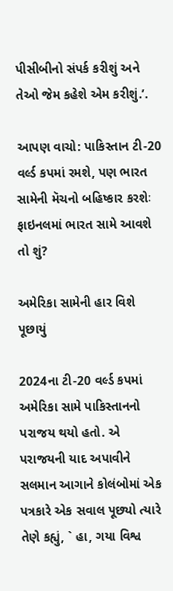પીસીબીનો સંપર્ક કરીશું અને તેઓ જેમ કહેશે એમ કરીશું.’.

આપણ વાચો: પાકિસ્તાન ટી-20 વર્લ્ડ કપમાં રમશે, પણ ભારત સામેની મૅચનો બહિષ્કાર કરશેઃ ફાઇનલમાં ભારત સામે આવશે તો શું?

અમેરિકા સામેની હાર વિશે પૂછાયું

2024ના ટી-20 વર્લ્ડ કપમાં અમેરિકા સામે પાકિસ્તાનનો પરાજય થયો હતો. એ પરાજયની યાદ અપાવીને સલમાન આગાને કોલંબોમાં એક પત્રકારે એક સવાલ પૂછ્યો ત્યારે તેણે કહ્યું, ` હા, ગયા વિશ્વ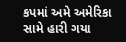કપમાં અમે અમેરિકા સામે હારી ગયા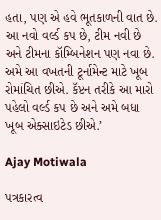હતા, પણ એ હવે ભૂતકાળની વાત છે. આ નવો વર્લ્ડ કપ છે, ટીમ નવી છે અને ટીમના કૉમ્બિનેશન પણ નવા છે. અમે આ વખતની ટૂર્નામેન્ટ માટે ખૂબ રોમાંચિત છીએ. કૅપ્ટન તરીકે આ મારો પહેલો વર્લ્ડ કપ છે અને અમે બધા ખૂબ એક્સાઇટેડ છીએ.’

Ajay Motiwala

પત્રકારત્વ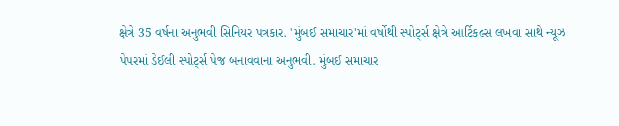ક્ષેત્રે 35 વર્ષના અનુભવી સિનિયર પત્રકાર. 'મુંબઈ સમાચાર'માં વર્ષોથી સ્પોર્ટ્સ ક્ષેત્રે આર્ટિકલ્સ લખવા સાથે ન્યૂઝ પેપરમાં ડેઈલી સ્પોર્ટ્સ પેજ બનાવવાના અનુભવી. મુંબઈ સમાચાર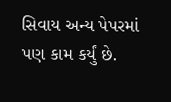સિવાય અન્ય પેપરમાં પણ કામ કર્યું છે.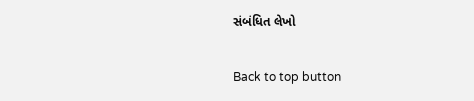સંબંધિત લેખો

Back to top button